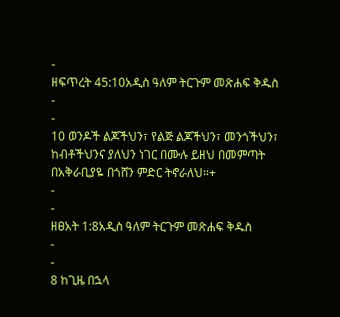-
ዘፍጥረት 45:10አዲስ ዓለም ትርጉም መጽሐፍ ቅዱስ
-
-
10 ወንዶች ልጆችህን፣ የልጅ ልጆችህን፣ መንጎችህን፣ ከብቶችህንና ያለህን ነገር በሙሉ ይዘህ በመምጣት በአቅራቢያዬ በጎሸን ምድር ትኖራለህ።+
-
-
ዘፀአት 1:8አዲስ ዓለም ትርጉም መጽሐፍ ቅዱስ
-
-
8 ከጊዜ በኋላ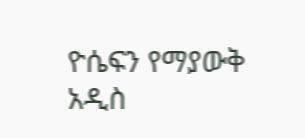ዮሴፍን የማያውቅ አዲስ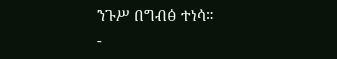ንጉሥ በግብፅ ተነሳ።
-